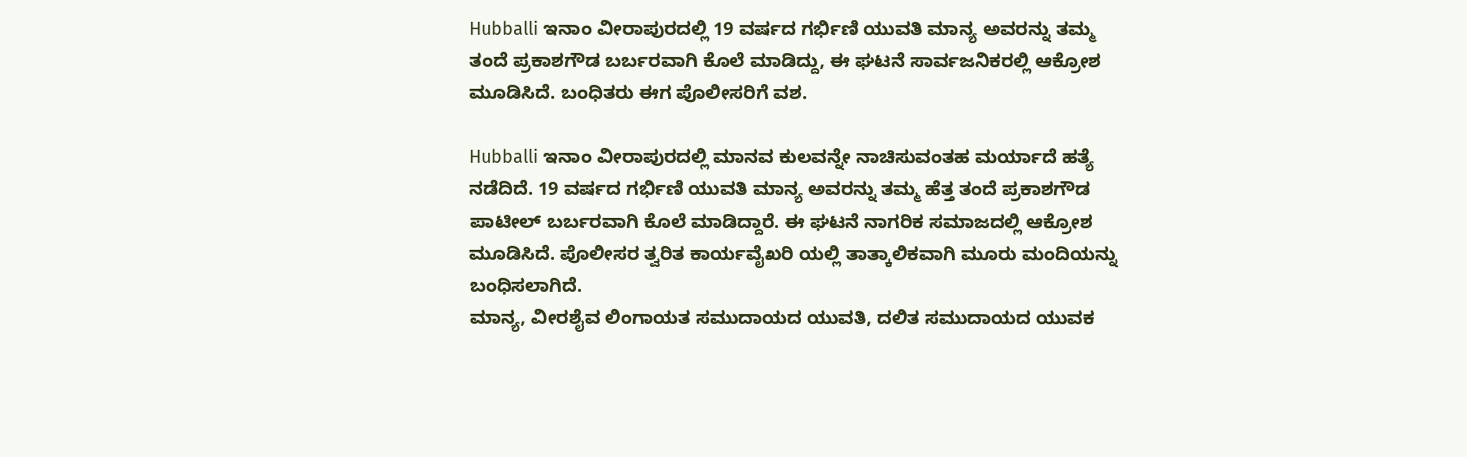Hubballi ಇನಾಂ ವೀರಾಪುರದಲ್ಲಿ 19 ವರ್ಷದ ಗರ್ಭಿಣಿ ಯುವತಿ ಮಾನ್ಯ ಅವರನ್ನು ತಮ್ಮ ತಂದೆ ಪ್ರಕಾಶಗೌಡ ಬರ್ಬರವಾಗಿ ಕೊಲೆ ಮಾಡಿದ್ದು, ಈ ಘಟನೆ ಸಾರ್ವಜನಿಕರಲ್ಲಿ ಆಕ್ರೋಶ ಮೂಡಿಸಿದೆ. ಬಂಧಿತರು ಈಗ ಪೊಲೀಸರಿಗೆ ವಶ.

Hubballi ಇನಾಂ ವೀರಾಪುರದಲ್ಲಿ ಮಾನವ ಕುಲವನ್ನೇ ನಾಚಿಸುವಂತಹ ಮರ್ಯಾದೆ ಹತ್ಯೆ ನಡೆದಿದೆ. 19 ವರ್ಷದ ಗರ್ಭಿಣಿ ಯುವತಿ ಮಾನ್ಯ ಅವರನ್ನು ತಮ್ಮ ಹೆತ್ತ ತಂದೆ ಪ್ರಕಾಶಗೌಡ ಪಾಟೀಲ್ ಬರ್ಬರವಾಗಿ ಕೊಲೆ ಮಾಡಿದ್ದಾರೆ. ಈ ಘಟನೆ ನಾಗರಿಕ ಸಮಾಜದಲ್ಲಿ ಆಕ್ರೋಶ ಮೂಡಿಸಿದೆ. ಪೊಲೀಸರ ತ್ವರಿತ ಕಾರ್ಯವೈಖರಿ ಯಲ್ಲಿ ತಾತ್ಕಾಲಿಕವಾಗಿ ಮೂರು ಮಂದಿಯನ್ನು ಬಂಧಿಸಲಾಗಿದೆ.
ಮಾನ್ಯ, ವೀರಶೈವ ಲಿಂಗಾಯತ ಸಮುದಾಯದ ಯುವತಿ, ದಲಿತ ಸಮುದಾಯದ ಯುವಕ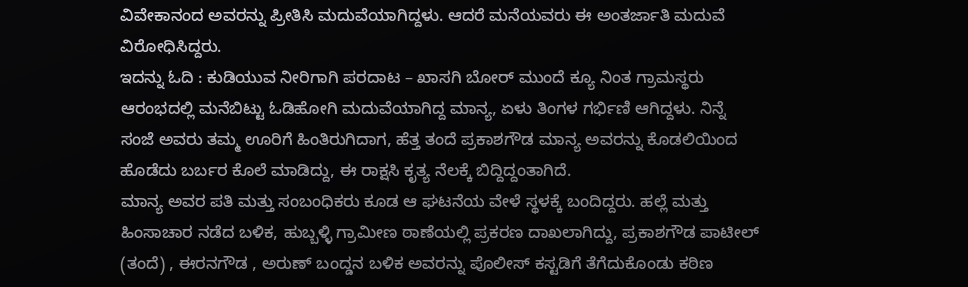ವಿವೇಕಾನಂದ ಅವರನ್ನು ಪ್ರೀತಿಸಿ ಮದುವೆಯಾಗಿದ್ದಳು. ಆದರೆ ಮನೆಯವರು ಈ ಅಂತರ್ಜಾತಿ ಮದುವೆ ವಿರೋಧಿಸಿದ್ದರು.
ಇದನ್ನು ಓದಿ : ಕುಡಿಯುವ ನೀರಿಗಾಗಿ ಪರದಾಟ – ಖಾಸಗಿ ಬೋರ್ ಮುಂದೆ ಕ್ಯೂ ನಿಂತ ಗ್ರಾಮಸ್ಥರು
ಆರಂಭದಲ್ಲಿ ಮನೆಬಿಟ್ಟು ಓಡಿಹೋಗಿ ಮದುವೆಯಾಗಿದ್ದ ಮಾನ್ಯ, ಏಳು ತಿಂಗಳ ಗರ್ಭಿಣಿ ಆಗಿದ್ದಳು. ನಿನ್ನೆ ಸಂಜೆ ಅವರು ತಮ್ಮ ಊರಿಗೆ ಹಿಂತಿರುಗಿದಾಗ, ಹೆತ್ತ ತಂದೆ ಪ್ರಕಾಶಗೌಡ ಮಾನ್ಯ ಅವರನ್ನು ಕೊಡಲಿಯಿಂದ ಹೊಡೆದು ಬರ್ಬರ ಕೊಲೆ ಮಾಡಿದ್ದು, ಈ ರಾಕ್ಷಸಿ ಕೃತ್ಯ ನೆಲಕ್ಕೆ ಬಿದ್ದಿದ್ದಂತಾಗಿದೆ.
ಮಾನ್ಯ ಅವರ ಪತಿ ಮತ್ತು ಸಂಬಂಧಿಕರು ಕೂಡ ಆ ಘಟನೆಯ ವೇಳೆ ಸ್ಥಳಕ್ಕೆ ಬಂದಿದ್ದರು. ಹಲ್ಲೆ ಮತ್ತು ಹಿಂಸಾಚಾರ ನಡೆದ ಬಳಿಕ, ಹುಬ್ಬಳ್ಳಿ ಗ್ರಾಮೀಣ ಠಾಣೆಯಲ್ಲಿ ಪ್ರಕರಣ ದಾಖಲಾಗಿದ್ದು, ಪ್ರಕಾಶಗೌಡ ಪಾಟೀಲ್ (ತಂದೆ) , ಈರನಗೌಡ , ಅರುಣ್ ಬಂದ್ಡನ ಬಳಿಕ ಅವರನ್ನು ಪೊಲೀಸ್ ಕಸ್ಟಡಿಗೆ ತೆಗೆದುಕೊಂಡು ಕಠಿಣ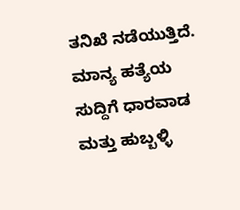ತನಿಖೆ ನಡೆಯುತ್ತಿದೆ.
ಮಾನ್ಯ ಹತ್ಯೆಯ ಸುದ್ದಿಗೆ ಧಾರವಾಡ ಮತ್ತು ಹುಬ್ಬಳ್ಳಿ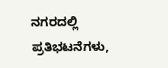ನಗರದಲ್ಲಿ ಪ್ರತಿಭಟನೆಗಳು,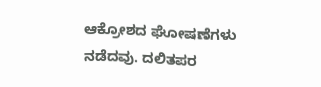ಆಕ್ರೋಶದ ಘೋಷಣೆಗಳು ನಡೆದವು. ದಲಿತಪರ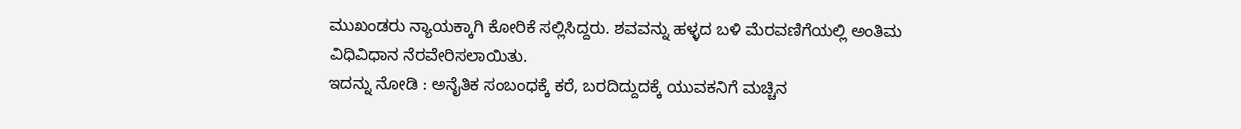ಮುಖಂಡರು ನ್ಯಾಯಕ್ಕಾಗಿ ಕೋರಿಕೆ ಸಲ್ಲಿಸಿದ್ದರು. ಶವವನ್ನು ಹಳ್ಳದ ಬಳಿ ಮೆರವಣಿಗೆಯಲ್ಲಿ ಅಂತಿಮ ವಿಧಿವಿಧಾನ ನೆರವೇರಿಸಲಾಯಿತು.
ಇದನ್ನು ನೋಡಿ : ಅನೈತಿಕ ಸಂಬಂಧಕ್ಕೆ ಕರೆ, ಬರದಿದ್ದುದಕ್ಕೆ ಯುವಕನಿಗೆ ಮಚ್ಚಿನ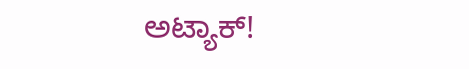ಅಟ್ಯಾಕ್!